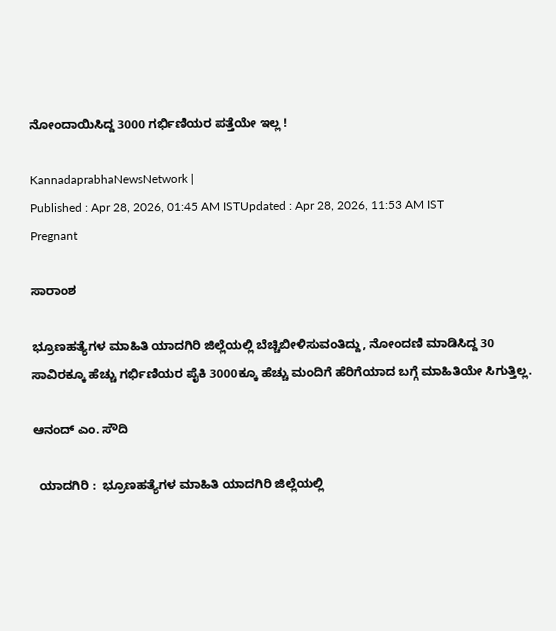ನೋಂದಾಯಿಸಿದ್ದ 3000 ಗರ್ಭಿಣಿಯರ ಪತ್ತೆಯೇ ಇಲ್ಲ !

KannadaprabhaNewsNetwork |
Published : Apr 28, 2026, 01:45 AM ISTUpdated : Apr 28, 2026, 11:53 AM IST
Pregnant

ಸಾರಾಂಶ

ಭ್ರೂಣಹತ್ಯೆಗಳ ಮಾಹಿತಿ ಯಾದಗಿರಿ ಜಿಲ್ಲೆಯಲ್ಲಿ ಬೆಚ್ಚಿಬೀಳಿಸುವಂತಿದ್ದು, ನೋಂದಣಿ ಮಾಡಿಸಿದ್ದ 30 ಸಾವಿರಕ್ಕೂ ಹೆಚ್ಚು ಗರ್ಭಿಣಿಯರ ಪೈಕಿ 3000ಕ್ಕೂ ಹೆಚ್ಚು ಮಂದಿಗೆ ಹೆರಿಗೆಯಾದ ಬಗ್ಗೆ ಮಾಹಿತಿಯೇ ಸಿಗುತ್ತಿಲ್ಲ.

ಆನಂದ್‌ ಎಂ. ಸೌದಿ

  ಯಾದಗಿರಿ :  ಭ್ರೂಣಹತ್ಯೆಗಳ ಮಾಹಿತಿ ಯಾದಗಿರಿ ಜಿಲ್ಲೆಯಲ್ಲಿ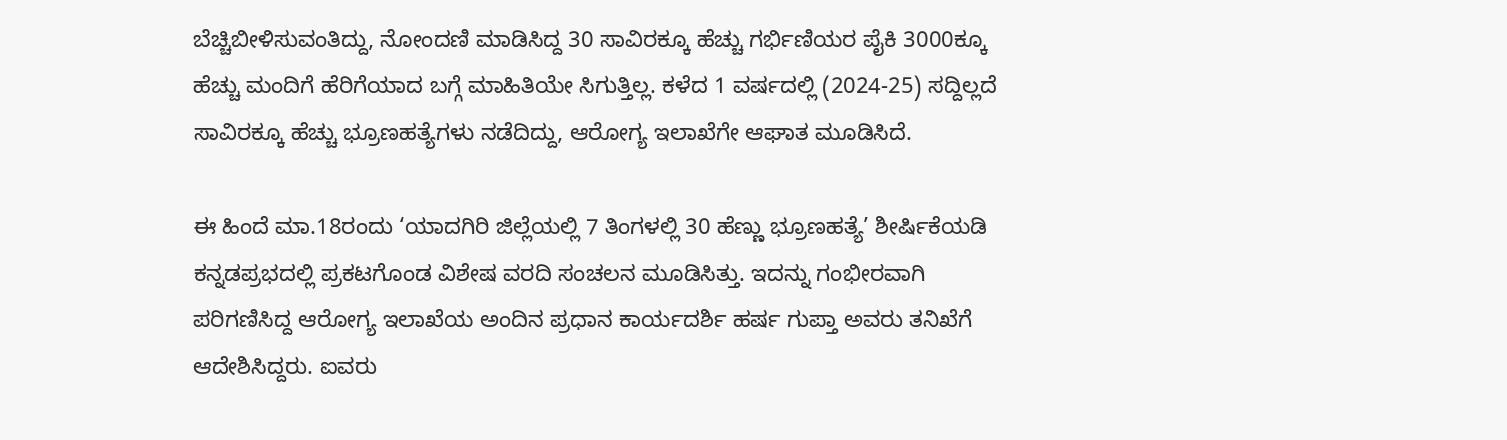ಬೆಚ್ಚಿಬೀಳಿಸುವಂತಿದ್ದು, ನೋಂದಣಿ ಮಾಡಿಸಿದ್ದ 30 ಸಾವಿರಕ್ಕೂ ಹೆಚ್ಚು ಗರ್ಭಿಣಿಯರ ಪೈಕಿ 3000ಕ್ಕೂ ಹೆಚ್ಚು ಮಂದಿಗೆ ಹೆರಿಗೆಯಾದ ಬಗ್ಗೆ ಮಾಹಿತಿಯೇ ಸಿಗುತ್ತಿಲ್ಲ. ಕಳೆದ 1 ವರ್ಷದಲ್ಲಿ (2024-25) ಸದ್ದಿಲ್ಲದೆ ಸಾವಿರಕ್ಕೂ ಹೆಚ್ಚು ಭ್ರೂಣಹತ್ಯೆಗಳು ನಡೆದಿದ್ದು, ಆರೋಗ್ಯ ಇಲಾಖೆಗೇ ಆಘಾತ ಮೂಡಿಸಿದೆ.

ಈ ಹಿಂದೆ ಮಾ.18ರಂದು ‘ಯಾದಗಿರಿ ಜಿಲ್ಲೆಯಲ್ಲಿ 7 ತಿಂಗಳಲ್ಲಿ 30 ಹೆಣ್ಣು ಭ್ರೂಣಹತ್ಯೆ’ ಶೀರ್ಷಿಕೆಯಡಿ ಕನ್ನಡಪ್ರಭದಲ್ಲಿ ಪ್ರಕಟಗೊಂಡ ವಿಶೇಷ ವರದಿ ಸಂಚಲನ ಮೂಡಿಸಿತ್ತು. ಇದನ್ನು ಗಂಭೀರವಾಗಿ ಪರಿಗಣಿಸಿದ್ದ ಆರೋಗ್ಯ ಇಲಾಖೆಯ ಅಂದಿನ ಪ್ರಧಾನ ಕಾರ್ಯದರ್ಶಿ ಹರ್ಷ ಗುಪ್ತಾ ಅವರು ತನಿಖೆಗೆ ಆದೇಶಿಸಿದ್ದರು. ಐವರು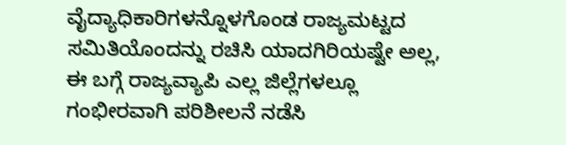ವೈದ್ಯಾಧಿಕಾರಿಗಳನ್ನೊಳಗೊಂಡ ರಾಜ್ಯಮಟ್ಟದ ಸಮಿತಿಯೊಂದನ್ನು ರಚಿಸಿ ಯಾದಗಿರಿಯಷ್ಟೇ ಅಲ್ಲ, ಈ ಬಗ್ಗೆ ರಾಜ್ಯವ್ಯಾಪಿ ಎಲ್ಲ ಜಿಲ್ಲೆಗಳಲ್ಲೂ ಗಂಭೀರವಾಗಿ ಪರಿಶೀಲನೆ ನಡೆಸಿ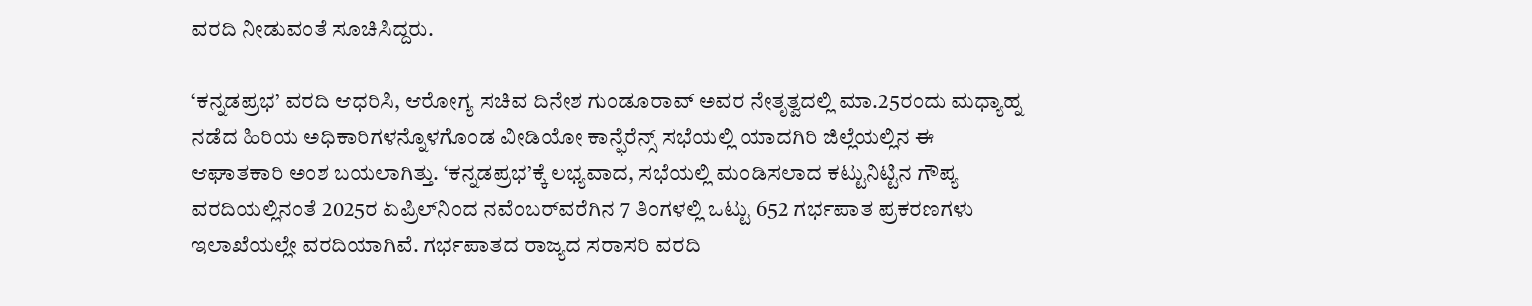ವರದಿ ನೀಡುವಂತೆ ಸೂಚಿಸಿದ್ದರು.

‘ಕನ್ನಡಪ್ರಭ’ ವರದಿ ಆಧರಿಸಿ, ಆರೋಗ್ಯ ಸಚಿವ ದಿನೇಶ ಗುಂಡೂರಾವ್‌ ಅವರ ನೇತೃತ್ವದಲ್ಲಿ ಮಾ.25ರಂದು ಮಧ್ಯಾಹ್ನ ನಡೆದ ಹಿರಿಯ ಅಧಿಕಾರಿಗಳನ್ನೊಳಗೊಂಡ ವೀಡಿಯೋ ಕಾನ್ಫೆರೆನ್ಸ್‌ ಸಭೆಯಲ್ಲಿ ಯಾದಗಿರಿ ಜಿಲ್ಲೆಯಲ್ಲಿನ ಈ ಆಘಾತಕಾರಿ ಅಂಶ ಬಯಲಾಗಿತ್ತು. ‘ಕನ್ನಡಪ್ರಭ’ಕ್ಕೆ ಲಭ್ಯವಾದ, ಸಭೆಯಲ್ಲಿ ಮಂಡಿಸಲಾದ ಕಟ್ಟುನಿಟ್ಟಿನ ಗೌಪ್ಯ ವರದಿಯಲ್ಲಿನಂತೆ 2025ರ ಏಪ್ರಿಲ್‌ನಿಂದ ನವೆಂಬರ್‌ವರೆಗಿನ 7 ತಿಂಗಳಲ್ಲಿ ಒಟ್ಟು 652 ಗರ್ಭಪಾತ ಪ್ರಕರಣಗಳು ಇಲಾಖೆಯಲ್ಲೇ ವರದಿಯಾಗಿವೆ. ಗರ್ಭಪಾತದ ರಾಜ್ಯದ ಸರಾಸರಿ ವರದಿ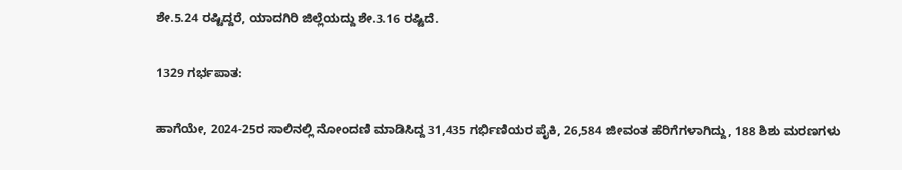ಶೇ.5.24 ರಷ್ಟಿದ್ದರೆ, ಯಾದಗಿರಿ ಜಿಲ್ಲೆಯದ್ದು ಶೇ.3.16 ರಷ್ಟಿದೆ.

1329 ಗರ್ಭಪಾತ:

ಹಾಗೆಯೇ, 2024-25ರ ಸಾಲಿನಲ್ಲಿ ನೋಂದಣಿ ಮಾಡಿಸಿದ್ದ 31,435 ಗರ್ಭಿಣಿಯರ ಪೈಕಿ, 26,584 ಜೀವಂತ ಹೆರಿಗೆಗಳಾಗಿದ್ದು, 188 ಶಿಶು ಮರಣಗಳು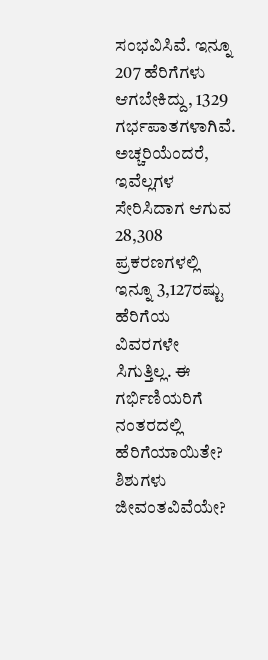ಸಂಭವಿಸಿವೆ. ಇನ್ನೂ 207 ಹೆರಿಗೆಗಳು ಆಗಬೇಕಿದ್ದು, 1329 ಗರ್ಭಪಾತಗಳಾಗಿವೆ. ಅಚ್ಚರಿಯೆಂದರೆ, ಇವೆಲ್ಲಗಳ ಸೇರಿಸಿದಾಗ ಆಗುವ 28,308 ಪ್ರಕರಣಗಳಲ್ಲಿ ಇನ್ನೂ 3,127ರಷ್ಟು ಹೆರಿಗೆಯ ವಿವರಗಳೇ ಸಿಗುತ್ತಿಲ್ಲ. ಈ ಗರ್ಭಿಣಿಯರಿಗೆ ನಂತರದಲ್ಲಿ ಹೆರಿಗೆಯಾಯಿತೇ? ಶಿಶುಗಳು ಜೀವಂತವಿವೆಯೇ?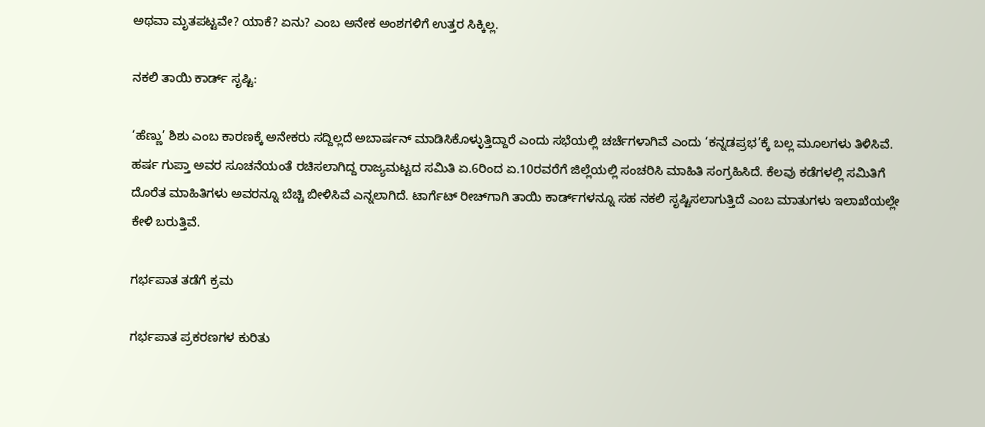ಅಥವಾ ಮೃತಪಟ್ಟವೇ? ಯಾಕೆ? ಏನು? ಎಂಬ ಅನೇಕ ಅಂಶಗಳಿಗೆ ಉತ್ತರ ಸಿಕ್ಕಿಲ್ಲ.

ನಕಲಿ ತಾಯಿ ಕಾರ್ಡ್‌ ಸೃಷ್ಟಿ:

‘ಹೆಣ್ಣು’ ಶಿಶು ಎಂಬ ಕಾರಣಕ್ಕೆ ಅನೇಕರು ಸದ್ದಿಲ್ಲದೆ ಅಬಾರ್ಷನ್‌ ಮಾಡಿಸಿಕೊಳ್ಳುತ್ತಿದ್ದಾರೆ ಎಂದು ಸಭೆಯಲ್ಲಿ ಚರ್ಚೆಗಳಾಗಿವೆ ಎಂದು ‘ಕನ್ನಡಪ್ರಭ’ಕ್ಕೆ ಬಲ್ಲ ಮೂಲಗಳು ತಿಳಿಸಿವೆ. ಹರ್ಷ ಗುಪ್ತಾ ಅವರ ಸೂಚನೆಯಂತೆ ರಚಿಸಲಾಗಿದ್ದ ರಾಜ್ಯಮಟ್ಟದ ಸಮಿತಿ ಏ.6ರಿಂದ ಏ.10ರವರೆಗೆ ಜಿಲ್ಲೆಯಲ್ಲಿ ಸಂಚರಿಸಿ ಮಾಹಿತಿ ಸಂಗ್ರಹಿಸಿದೆ. ಕೆಲವು ಕಡೆಗಳಲ್ಲಿ ಸಮಿತಿಗೆ ದೊರೆತ ಮಾಹಿತಿಗಳು ಅವರನ್ನೂ ಬೆಚ್ಚಿ ಬೀಳಿಸಿವೆ ಎನ್ನಲಾಗಿದೆ. ಟಾರ್ಗೆಟ್‌ ರೀಚ್‌ಗಾಗಿ ತಾಯಿ ಕಾರ್ಡ್‌ಗಳನ್ನೂ ಸಹ ನಕಲಿ ಸೃಷ್ಟಿಸಲಾಗುತ್ತಿದೆ ಎಂಬ ಮಾತುಗಳು ಇಲಾಖೆಯಲ್ಲೇ ಕೇಳಿ ಬರುತ್ತಿವೆ.

ಗರ್ಭಪಾತ ತಡೆಗೆ ಕ್ರಮ

ಗರ್ಭಪಾತ ಪ್ರಕರಣಗಳ ಕುರಿತು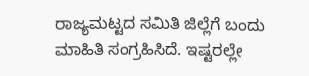ರಾಜ್ಯಮಟ್ಟದ ಸಮಿತಿ ಜಿಲ್ಲೆಗೆ ಬಂದು ಮಾಹಿತಿ ಸಂಗ್ರಹಿಸಿದೆ. ಇಷ್ಟರಲ್ಲೇ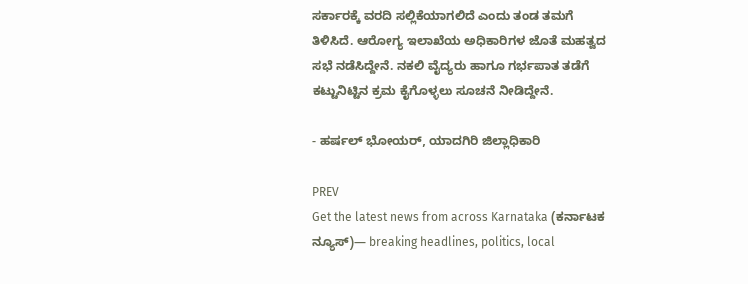ಸರ್ಕಾರಕ್ಕೆ ವರದಿ ಸಲ್ಲಿಕೆಯಾಗಲಿದೆ ಎಂದು ತಂಡ ತಮಗೆ ತಿಳಿಸಿದೆ. ಆರೋಗ್ಯ ಇಲಾಖೆಯ ಅಧಿಕಾರಿಗಳ ಜೊತೆ ಮಹತ್ವದ ಸಭೆ ನಡೆಸಿದ್ದೇನೆ. ನಕಲಿ ವೈದ್ಯರು ಹಾಗೂ ಗರ್ಭಪಾತ ತಡೆಗೆ ಕಟ್ಟುನಿಟ್ಟಿನ ಕ್ರಮ ಕೈಗೊಳ್ಳಲು ಸೂಚನೆ ನೀಡಿದ್ದೇನೆ.

- ಹರ್ಷಲ್‌ ಭೋಯರ್‌, ಯಾದಗಿರಿ ಜಿಲ್ಲಾಧಿಕಾರಿ

PREV
Get the latest news from across Karnataka (ಕರ್ನಾಟಕ ನ್ಯೂಸ್)— breaking headlines, politics, local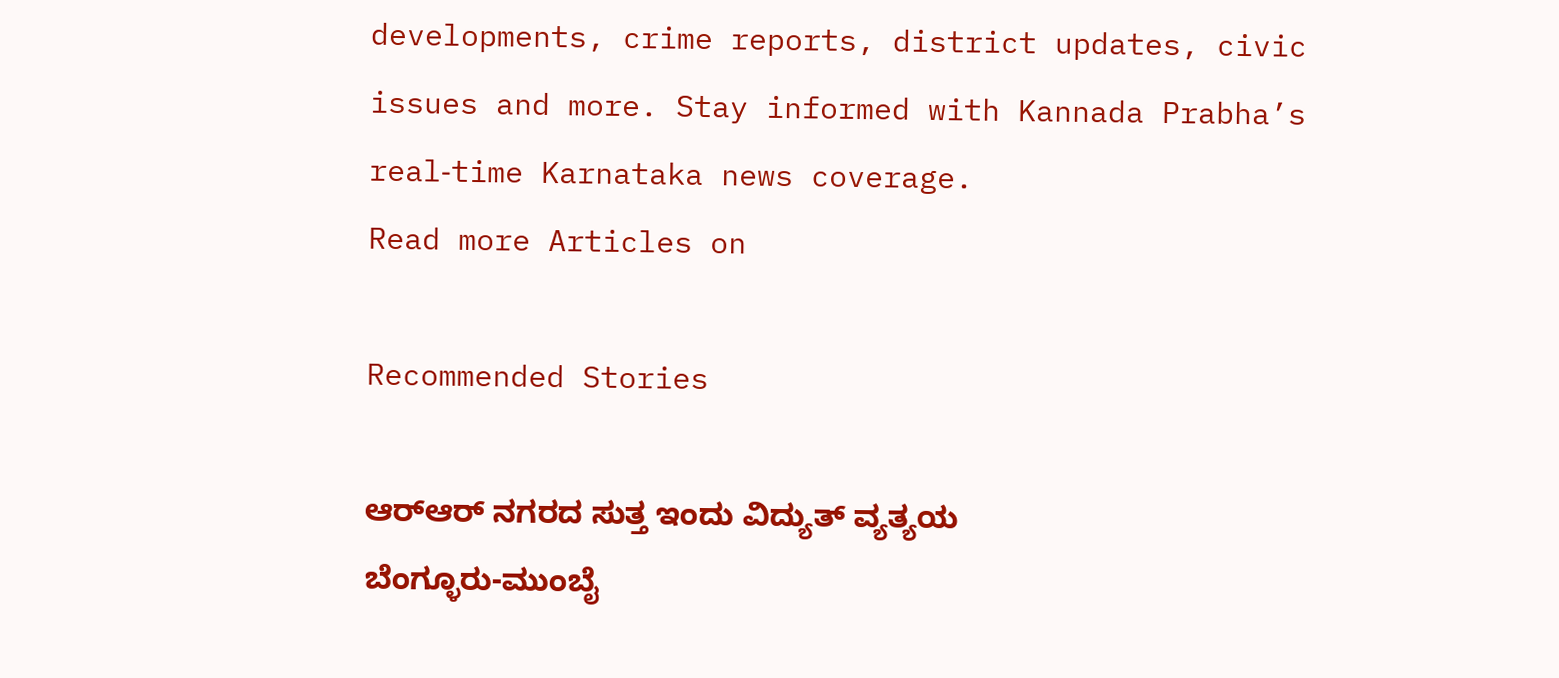developments, crime reports, district updates, civic issues and more. Stay informed with Kannada Prabha’s real‑time Karnataka news coverage.
Read more Articles on

Recommended Stories

ಆರ್‌ಆರ್‌ ನಗರದ ಸುತ್ತ ಇಂದು ವಿದ್ಯುತ್‌ ವ್ಯತ್ಯಯ
ಬೆಂಗ್ಳೂರು-ಮುಂಬೈ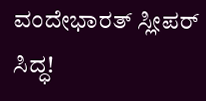ವಂದೇಭಾರತ್‌ ಸ್ಲೀಪರ್ ಸಿದ್ಧ!